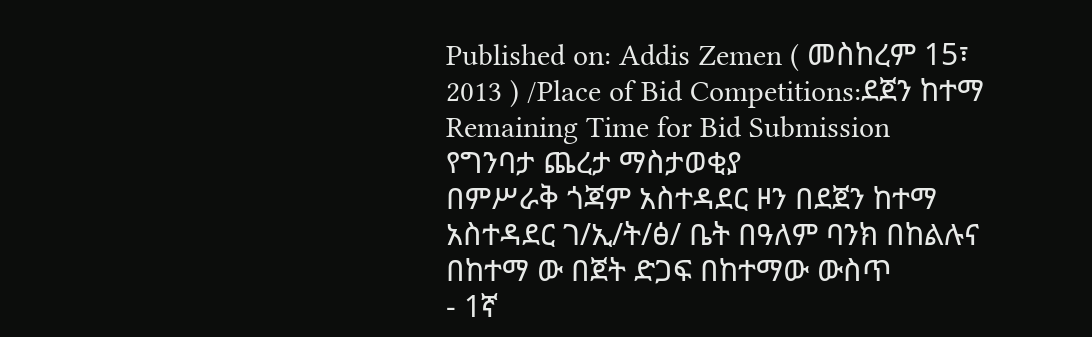Published on: Addis Zemen ( መስከረም 15፣ 2013 ) /Place of Bid Competitions:ደጀን ከተማ
Remaining Time for Bid Submission
የግንባታ ጨረታ ማስታወቂያ
በምሥራቅ ጎጃም አስተዳደር ዞን በደጀን ከተማ አስተዳደር ገ/ኢ/ት/ፅ/ ቤት በዓለም ባንክ በከልሉና በከተማ ው በጀት ድጋፍ በከተማው ውስጥ
- 1ኛ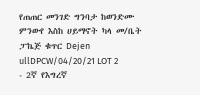የጠጠር መንገድ ግንባታ ከወንድሙ ምንውየ እስከ ሀይማኖት ካላ መ/ቤት ፓኬጅ ቁጥር Dejen ullDPCW/04/20/21 LOT 2
- 2ኛ የእግረኛ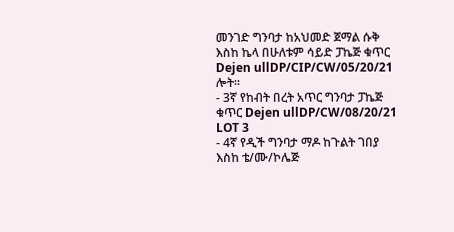መንገድ ግንባታ ከአህመድ ጀማል ሱቅ እስከ ኬላ በሁለቱም ሳይድ ፓኬጅ ቁጥር Dejen ullDP/CIP/CW/05/20/21 ሎት፡፡
- 3ኛ የከብት በረት አጥር ግንባታ ፓኬጅ ቁጥር Dejen ullDP/CW/08/20/21 LOT 3
- 4ኛ የዲች ግንባታ ማዶ ከጉልት ገበያ እስከ ቴ/ሙ/ኮሌጅ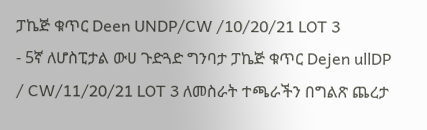ፓኬጅ ቁጥር Deen UNDP/CW /10/20/21 LOT 3
- 5ኛ ለሆስፒታል ውሀ ጉድጓድ ግንባታ ፓኬጅ ቁጥር Dejen ullDP / CW/11/20/21 LOT 3 ለመስራት ተጫራችን በግልጽ ጨረታ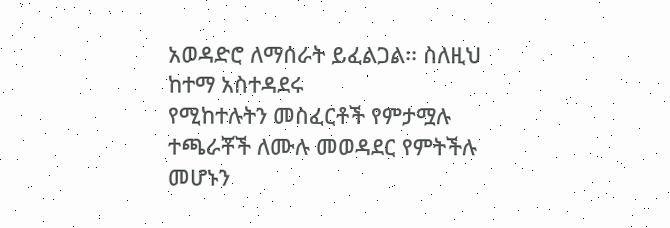አወዳድሮ ለማሰራት ይፈልጋል፡፡ ስለዚህ ከተማ አስተዳደሩ
የሚከተሉትን መስፈርቶች የምታሟሉ ተጫራቾች ለሙሉ መወዳደር የምትችሉ መሆኑን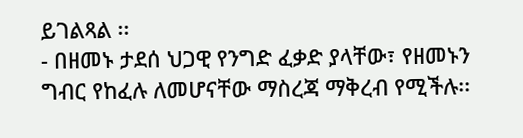ይገልጻል ፡፡
- በዘመኑ ታደሰ ህጋዊ የንግድ ፈቃድ ያላቸው፣ የዘመኑን ግብር የከፈሉ ለመሆናቸው ማስረጃ ማቅረብ የሚችሉ፡፡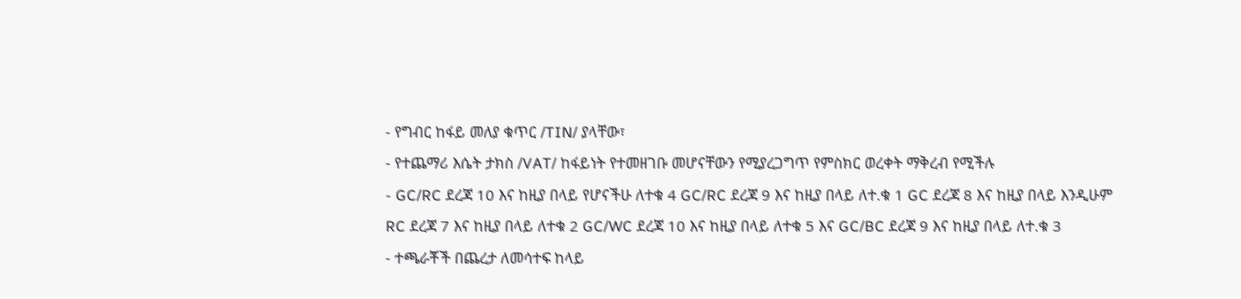- የግብር ከፋይ መለያ ቁጥር /TIN/ ያላቸው፣
- የተጨማሪ እሴት ታክስ /VAT/ ከፋይነት የተመዘገቡ መሆናቸውን የሚያረጋግጥ የምስክር ወረቀት ማቅረብ የሚችሉ
- GC/RC ደረጃ 10 እና ከዚያ በላይ የሆናችሁ ለተቁ 4 GC/RC ደረጃ 9 እና ከዚያ በላይ ለተ.ቁ 1 GC ደረጃ 8 እና ከዚያ በላይ እንዲሁም RC ደረጃ 7 እና ከዚያ በላይ ለተቁ 2 GC/WC ደረጃ 10 እና ከዚያ በላይ ለተቁ 5 እና GC/BC ደረጃ 9 እና ከዚያ በላይ ለተ.ቁ 3
- ተጫራቾች በጨረታ ለመሳተፍ ከላይ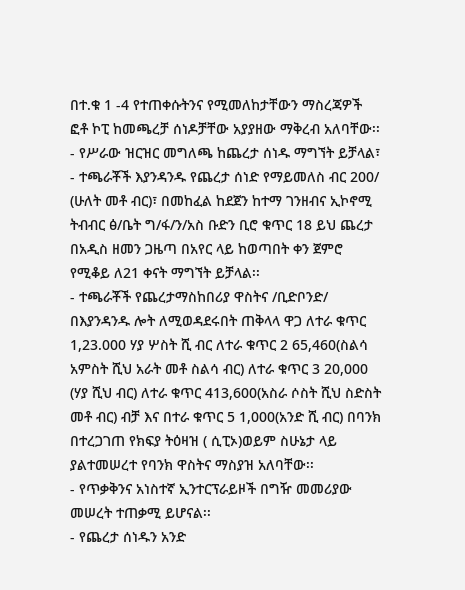በተ.ቁ 1 -4 የተጠቀሱትንና የሚመለከታቸውን ማስረጃዎች ፎቶ ኮፒ ከመጫረቻ ሰነዶቻቸው አያያዘው ማቅረብ አለባቸው፡፡
- የሥራው ዝርዝር መግለጫ ከጨረታ ሰነዱ ማግኘት ይቻላል፣
- ተጫራቾች እያንዳንዱ የጨረታ ሰነድ የማይመለስ ብር 200/ (ሁለት መቶ ብር)፣ በመከፈል ከደጀን ከተማ ገንዘብና ኢኮኖሚ ትብብር ፅ/ቤት ግ/ፋ/ን/አስ ቡድን ቢሮ ቁጥር 18 ይህ ጨረታ በአዲስ ዘመን ጋዜጣ በአየር ላይ ከወጣበት ቀን ጀምሮ የሚቆይ ለ21 ቀናት ማግኘት ይቻላል፡፡
- ተጫራቾች የጨረታማስከበሪያ ዋስትና /ቢድቦንድ/ በእያንዳንዱ ሎት ለሚወዳደሩበት ጠቅላላ ዋጋ ለተራ ቁጥር 1,23.000 ሃያ ሦስት ሺ ብር ለተራ ቁጥር 2 65,460(ስልሳ አምስት ሺህ አራት መቶ ስልሳ ብር) ለተራ ቁጥር 3 20,000 (ሃያ ሺህ ብር) ለተራ ቁጥር 413,600(አስራ ሶስት ሺህ ስድስት መቶ ብር) ብቻ እና በተራ ቁጥር 5 1,000(አንድ ሺ ብር) በባንክ በተረጋገጠ የክፍያ ትዕዛዝ ( ሲፒኦ)ወይም ስሁኔታ ላይ ያልተመሠረተ የባንክ ዋስትና ማስያዝ አለባቸው፡፡
- የጥቃቅንና አነስተኛ ኢንተርፕራይዞች በግዥ መመሪያው መሠረት ተጠቃሚ ይሆናል፡፡
- የጨረታ ሰነዱን አንድ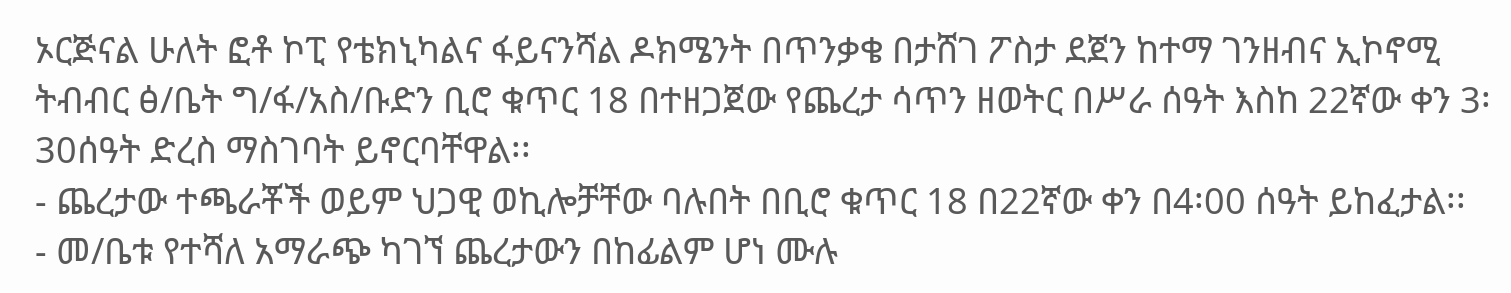ኦርጅናል ሁለት ፎቶ ኮፒ የቴክኒካልና ፋይናንሻል ዶክሜንት በጥንቃቄ በታሸገ ፖስታ ደጀን ከተማ ገንዘብና ኢኮኖሚ ትብብር ፅ/ቤት ግ/ፋ/አስ/ቡድን ቢሮ ቁጥር 18 በተዘጋጀው የጨረታ ሳጥን ዘወትር በሥራ ሰዓት እስከ 22ኛው ቀን 3፡30ሰዓት ድረስ ማስገባት ይኖርባቸዋል፡፡
- ጨረታው ተጫራቾች ወይም ህጋዊ ወኪሎቻቸው ባሉበት በቢሮ ቁጥር 18 በ22ኛው ቀን በ4፡00 ሰዓት ይከፈታል፡፡
- መ/ቤቱ የተሻለ አማራጭ ካገኘ ጨረታውን በከፊልም ሆነ ሙሉ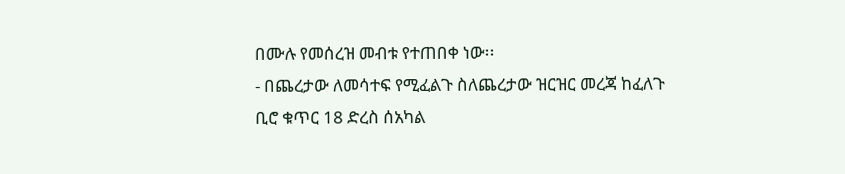በሙሉ የመሰረዝ መብቱ የተጠበቀ ነው፡፡
- በጨረታው ለመሳተፍ የሚፈልጉ ስለጨረታው ዝርዝር መረጃ ከፈለጉ ቢሮ ቁጥር 18 ድረስ ሰአካል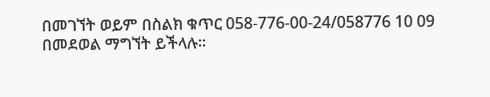በመገኘት ወይም በስልክ ቁጥር 058-776-00-24/058776 10 09 በመደወል ማግኘት ይችላሉ፡፡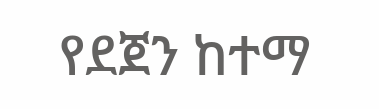የደጀን ከተማ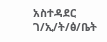አስተዳደር
ገ/ኢ/ት/ፅ/ቤት